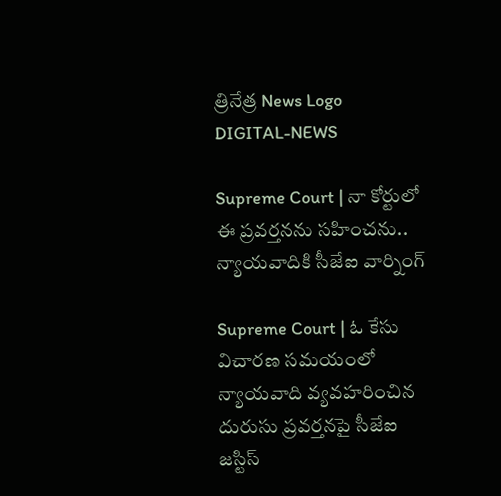త్రినేత్ర News Logo
DIGITAL-NEWS

Supreme Court | నా కోర్టులో ఈ ప్ర‌వ‌ర్త‌న‌ను స‌హించ‌ను.. న్యాయ‌వాదికి సీజేఐ వార్నింగ్‌

Supreme Court | ఓ కేసు విచార‌ణ స‌మ‌యంలో న్యాయ‌వాది వ్య‌వ‌హ‌రించిన దురుసు ప్ర‌వ‌ర్త‌న‌పై సీజేఐ జ‌స్టిస్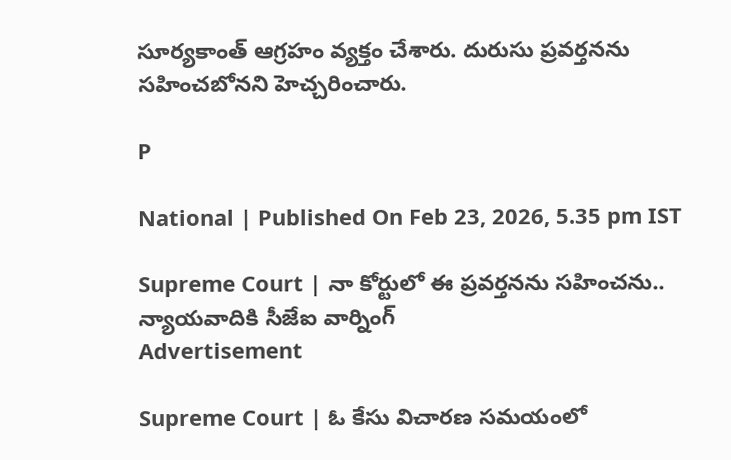సూర్య‌కాంత్ ఆగ్ర‌హం వ్య‌క్తం చేశారు. దురుసు ప్ర‌వ‌ర్త‌న‌ను స‌హించ‌బోన‌ని హెచ్చ‌రించారు.

P

National | Published On Feb 23, 2026, 5.35 pm IST

Supreme Court | నా కోర్టులో ఈ ప్ర‌వ‌ర్త‌న‌ను స‌హించ‌ను.. న్యాయ‌వాదికి సీజేఐ వార్నింగ్‌
Advertisement

Supreme Court | ఓ కేసు విచార‌ణ స‌మ‌యంలో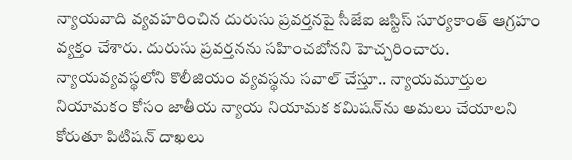న్యాయ‌వాది వ్య‌వ‌హ‌రించిన దురుసు ప్ర‌వ‌ర్త‌న‌పై సీజేఐ జ‌స్టిస్ సూర్య‌కాంత్ ఆగ్ర‌హం వ్య‌క్తం చేశారు. దురుసు ప్ర‌వ‌ర్త‌న‌ను స‌హించ‌బోన‌ని హెచ్చ‌రించారు. న్యాయవ్యవస్థలోని కొలీజియం వ్యవస్థను సవాల్ చేస్తూ.. న్యాయమూర్తుల నియామకం కోసం జాతీయ న్యాయ నియామక కమిషన్‌ను అమలు చేయాలని కోరుతూ పిటిషన్ దాఖ‌లు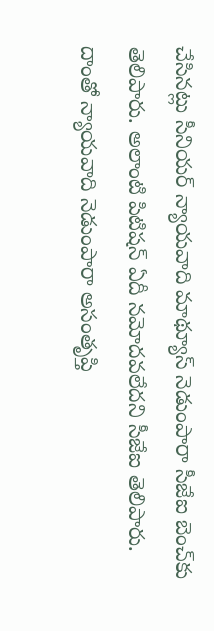చేసిన‌ట్లు సీనియ‌ర్ న్యాయ‌వాది మాథ్యూస్ నెడుంపారా సీజేఐ బెంచ్‌కు తెలిపారు. అలాంటి పిటిష‌న్ ఏదీ న‌మోద‌వ‌లేద‌ని సీజేఐ తెలిపారు. దాంతో న్యాయ‌వాది నెడుంపారా అసంతృప్తి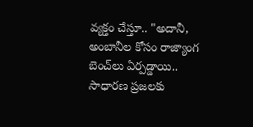వ్య‌క్తం చేస్తూ.. "అదానీ, అంబానీల కోసం రాజ్యాంగ బెంచ్‌లు ఏర్ప‌డ్డాయి.. సాధార‌ణ ప్ర‌జ‌ల‌కు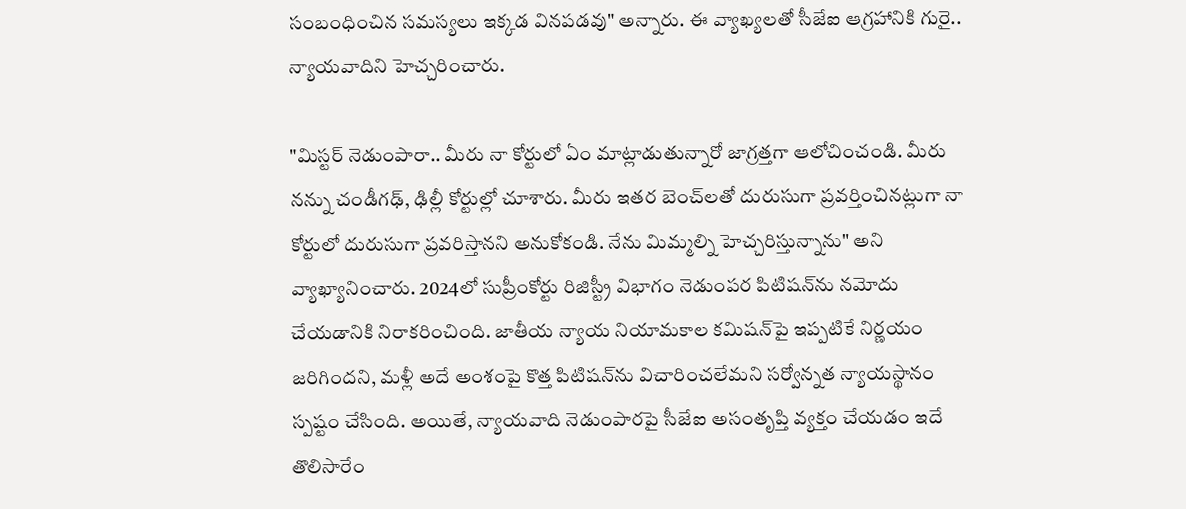సంబంధించిన స‌మ‌స్య‌లు ఇక్క‌డ విన‌ప‌డ‌వు" అన్నారు. ఈ వ్యాఖ్య‌లతో సీజేఐ ఆగ్ర‌హానికి గురై.. న్యాయ‌వాదిని హెచ్చ‌రించారు.

"మిస్టర్ నెడుంపారా.. మీరు నా కోర్టులో ఏం మాట్లాడుతున్నారో జాగ్ర‌త్త‌గా ఆలోచించండి. మీరు నన్ను చండీగఢ్‌, ఢిల్లీ కోర్టుల్లో చూశారు. మీరు ఇతర బెంచ్‌లతో దురుసుగా ప్ర‌వ‌ర్తించిన‌ట్లుగా నా కోర్టులో దురుసుగా ప్ర‌వ‌రిస్తాన‌ని అనుకోకండి. నేను మిమ్మ‌ల్ని హెచ్చ‌రిస్తున్నాను" అని వ్యాఖ్యానించారు. 2024లో సుప్రీంకోర్టు రిజిస్ట్రీ విభాగం నెడుంపర పిటిషన్‌ను నమోదు చేయడానికి నిరాకరించింది. జాతీయ న్యాయ నియామకాల కమిషన్‌పై ఇప్పటికే నిర్ణయం జరిగిందని, మ‌ళ్లీ అదే అంశంపై కొత్త పిటిషన్‌ను విచారించ‌లేమ‌ని స‌ర్వోన్న‌త న్యాయ‌స్థానం స్ప‌ష్టం చేసింది. అయితే, న్యాయ‌వాది నెడుంపార‌పై సీజేఐ అసంతృప్తి వ్య‌క్తం చేయ‌డం ఇదే తొలిసారేం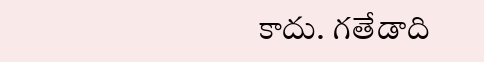కాదు. గ‌తేడాది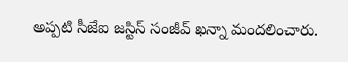అప్ప‌టి సీజేఐ జ‌స్టిస్ సంజీవ్ ఖ‌న్నా మంద‌లించారు.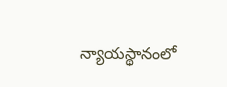న్యాయ‌స్థానంలో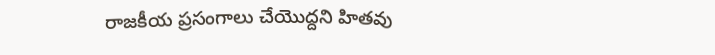రాజ‌కీయ ప్ర‌సంగాలు చేయొద్ద‌ని హిత‌వు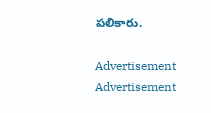ప‌లికారు.

Advertisement
Advertisement